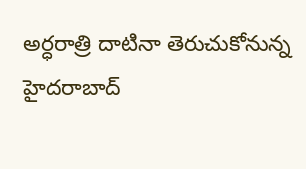అర్ధరాత్రి దాటినా తెరుచుకోనున్న హైదరాబాద్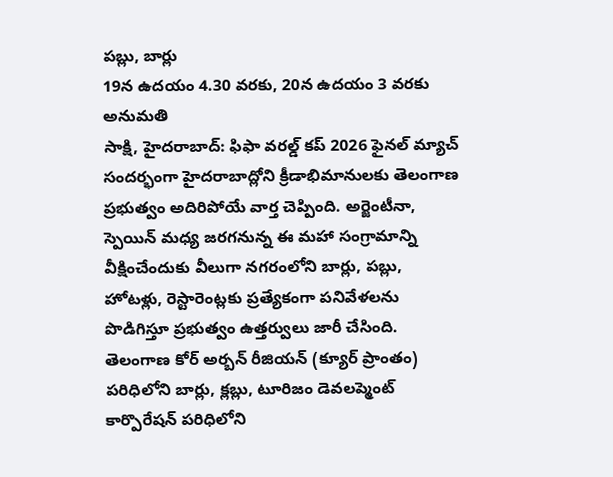పబ్లు, బార్లు
19న ఉదయం 4.30 వరకు, 20న ఉదయం 3 వరకు అనుమతి
సాక్షి, హైదరాబాద్: ఫిఫా వరల్డ్ కప్ 2026 ఫైనల్ మ్యాచ్ సందర్భంగా హైదరాబాద్లోని క్రీడాభిమానులకు తెలంగాణ ప్రభుత్వం అదిరిపోయే వార్త చెప్పింది. అర్జెంటీనా, స్పెయిన్ మధ్య జరగనున్న ఈ మహా సంగ్రామాన్ని వీక్షించేందుకు వీలుగా నగరంలోని బార్లు, పబ్లు, హోటళ్లు, రెస్టారెంట్లకు ప్రత్యేకంగా పనివేళలను పొడిగిస్తూ ప్రభుత్వం ఉత్తర్వులు జారీ చేసింది. తెలంగాణ కోర్ అర్బన్ రీజియన్ (క్యూర్ ప్రాంతం) పరిధిలోని బార్లు, క్లబ్లు, టూరిజం డెవలప్మెంట్ కార్పొరేషన్ పరిధిలోని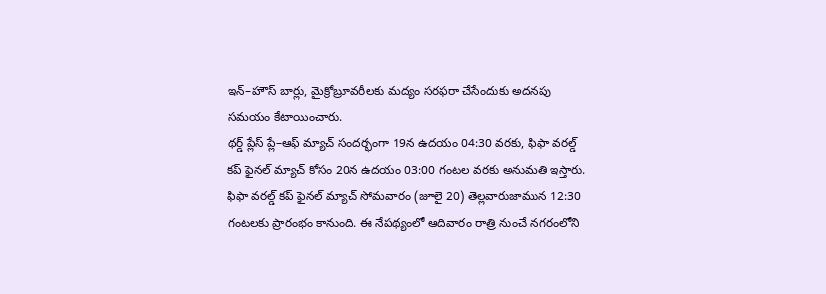ఇన్–హౌస్ బార్లు, మైక్రోబ్రూవరీలకు మద్యం సరఫరా చేసేందుకు అదనపు సమయం కేటాయించారు.
థర్డ్ ప్లేస్ ప్లే–ఆఫ్ మ్యాచ్ సందర్భంగా 19న ఉదయం 04:30 వరకు, ఫిఫా వరల్డ్ కప్ ఫైనల్ మ్యాచ్ కోసం 20న ఉదయం 03:00 గంటల వరకు అనుమతి ఇస్తారు. ఫిఫా వరల్డ్ కప్ ఫైనల్ మ్యాచ్ సోమవారం (జూలై 20) తెల్లవారుజామున 12:30 గంటలకు ప్రారంభం కానుంది. ఈ నేపథ్యంలో ఆదివారం రాత్రి నుంచే నగరంలోని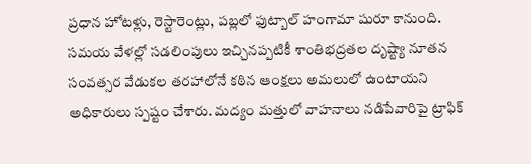ప్రధాన హోటళ్లు, రెస్టారెంట్లు, పబ్లలో ఫుట్బాల్ హంగామా షురూ కానుంది.
సమయ వేళల్లో సడలింపులు ఇచ్చినప్పటికీ శాంతిభద్రతల దృష్ట్యా నూతన సంవత్సర వేడుకల తరహాలోనే కఠిన ఆంక్షలు అమలులో ఉంటాయని అధికారులు స్పష్టం చేశారు. మద్యం మత్తులో వాహనాలు నడిపేవారిపై ట్రాఫిక్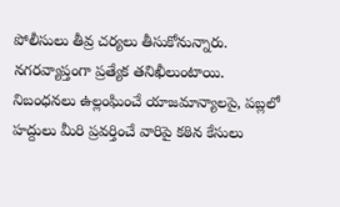పోలీసులు తీవ్ర చర్యలు తీసుకోనున్నారు. నగరవ్యాప్తంగా ప్రత్యేక తనిఖీలుంటాయి. నిబంధనలు ఉల్లంఘించే యాజమాన్యాలపై, పబ్లలో హద్దులు మీరి ప్రవర్తించే వారిపై కఠిన కేసులు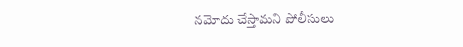నమోదు చేస్తామని పోలీసులు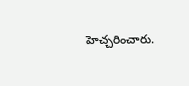హెచ్చరించారు.